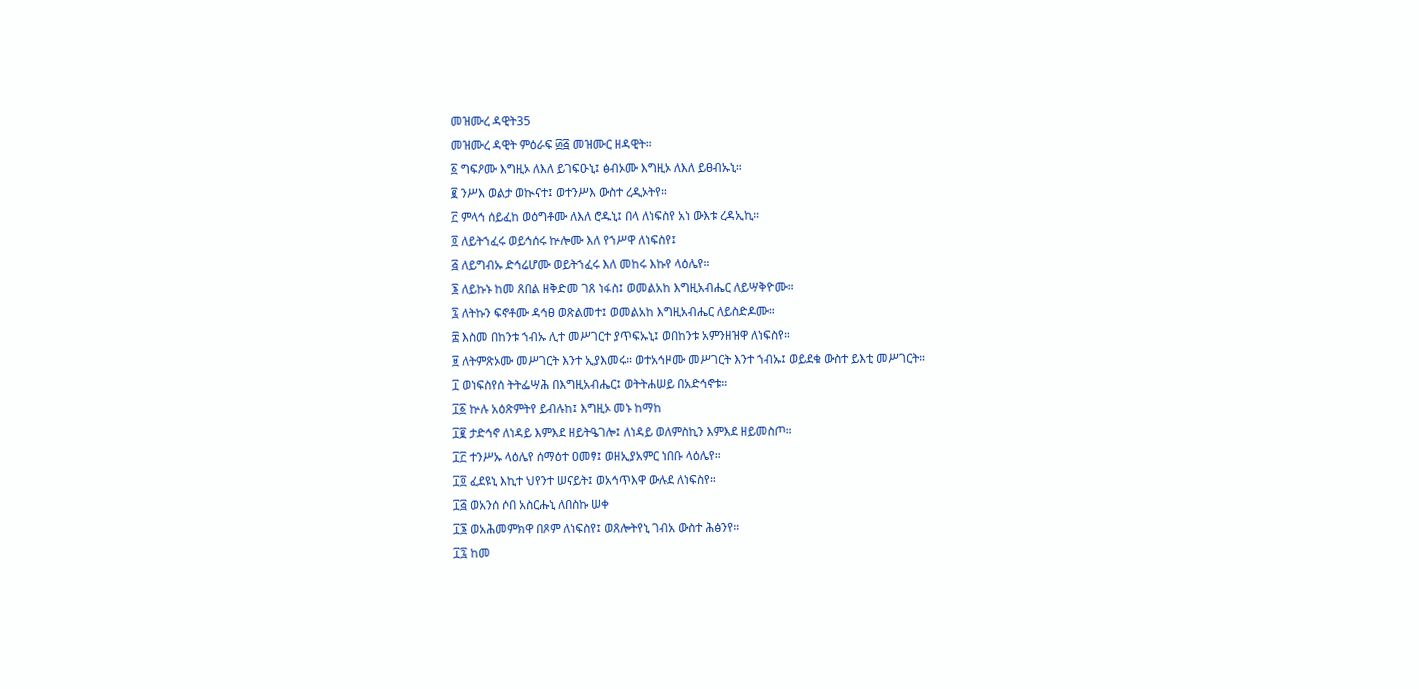መዝሙረ ዳዊት35
መዝሙረ ዳዊት ምዕራፍ ፴፭ መዝሙር ዘዳዊት።
፩ ግፍዖሙ እግዚኦ ለእለ ይገፍዑኒ፤ ፅብኦሙ እግዚኦ ለእለ ይፀብኡኒ።
፪ ንሥእ ወልታ ወኲናተ፤ ወተንሥእ ውስተ ረዲኦትየ።
፫ ምላኅ ሰይፈከ ወዕግቶሙ ለእለ ሮዱኒ፤ በላ ለነፍስየ አነ ውእቱ ረዳኢኪ።
፬ ለይትኀፈሩ ወይኅሰሩ ኵሎሙ እለ የኀሥዋ ለነፍስየ፤
፭ ለይግብኡ ድኅሬሆሙ ወይትኀፈሩ እለ መከሩ እኩየ ላዕሌየ።
፮ ለይኩኑ ከመ ጸበል ዘቅድመ ገጸ ነፋስ፤ ወመልአከ እግዚአብሔር ለይሣቅዮሙ።
፯ ለትኩን ፍኖቶሙ ዳኅፀ ወጽልመተ፤ ወመልአከ እግዚአብሔር ለይስድዶሙ።
፰ እስመ በከንቱ ኀብኡ ሊተ መሥገርተ ያጥፍኡኒ፤ ወበከንቱ አምንዘዝዋ ለነፍስየ።
፱ ለትምጽኦሙ መሥገርት እንተ ኢያእመሩ። ወተአኅዞሙ መሥገርት እንተ ኀብኡ፤ ወይደቁ ውስተ ይእቲ መሥገርት።
፲ ወነፍስየሰ ትትፌሣሕ በእግዚአብሔር፤ ወትትሐሠይ በአድኅኖቱ።
፲፩ ኵሉ አዕጽምትየ ይብሉከ፤ እግዚኦ መኑ ከማከ
፲፪ ታድኅኖ ለነዳይ እምእደ ዘይትዔገሎ፤ ለነዳይ ወለምስኪን እምእደ ዘይመስጦ።
፲፫ ተንሥኡ ላዕሌየ ሰማዕተ ዐመፃ፤ ወዘኢያአምር ነበቡ ላዕሌየ።
፲፬ ፈደዩኒ እኪተ ህየንተ ሠናይት፤ ወአኅጥእዋ ውሉደ ለነፍስየ።
፲፭ ወአንሰ ሶበ አስርሑኒ ለበስኩ ሠቀ
፲፮ ወአሕመምክዋ በጾም ለነፍስየ፤ ወጸሎትየኒ ገብአ ውስተ ሕፅንየ።
፲፯ ከመ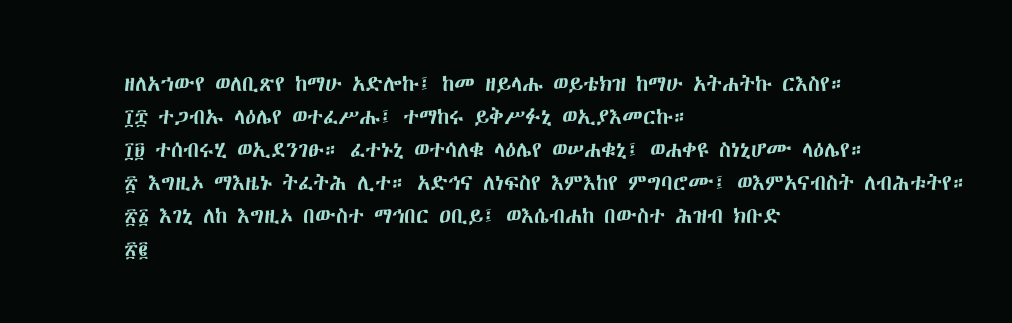ዘለአኀውየ ወለቢጽየ ከማሁ አድሎኩ፤ ከመ ዘይላሑ ወይቴክዝ ከማሁ አትሐትኩ ርእስየ።
፲፰ ተጋብኡ ላዕሌየ ወተፈሥሑ፤ ተማከሩ ይቅሥፉኒ ወኢያእመርኩ።
፲፱ ተሰብሩሂ ወኢደንገፁ። ፈተኑኒ ወተሳለቁ ላዕሌየ ወሠሐቁኒ፤ ወሐቀዩ ስነኒሆሙ ላዕሌየ።
፳ እግዚኦ ማእዜኑ ትፈትሕ ሊተ። አድኅና ለነፍስየ እምእከየ ምግባሮሙ፤ ወእምአናብስት ለብሕቱትየ።
፳፩ እገኒ ለከ እግዚኦ በውስተ ማኅበር ዐቢይ፤ ወእሴብሐከ በውስተ ሕዝብ ክቡድ
፳፪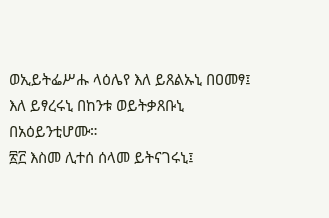ወኢይትፌሥሑ ላዕሌየ እለ ይጸልኡኒ በዐመፃ፤ እለ ይፃረሩኒ በከንቱ ወይትቃጸቡኒ በአዕይንቲሆሙ።
፳፫ እስመ ሊተሰ ሰላመ ይትናገሩኒ፤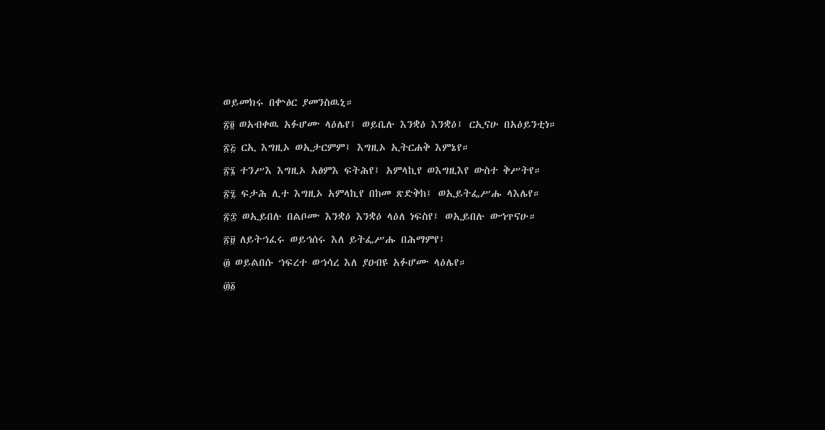ወይመክሩ በቍፅር ያመንስዉኒ።
፳፬ ወአብቀዉ አፉሆሙ ላዕሌየ፤ ወይቤሉ እንቋዕ እንቋዕ፤ ርኢናሁ በአዕይንቲነ።
፳፭ ርኢ እግዚኦ ወኢታርምም፤ እግዚኦ ኢትርሐቅ እምኔየ።
፳፮ ተንሥእ እግዚኦ አፅምእ ፍትሕየ፤ አምላኪየ ወእግዚእየ ውስተ ቅሥትየ።
፳፯ ፍታሕ ሊተ እግዚኦ አምላኪየ በከመ ጽድቅከ፤ ወኢይትፌሥሑ ላእሌየ።
፳፰ ወኢይበሉ በልቦሙ እንቋዕ እንቋዕ ላዕለ ነፍስየ፤ ወኢይበሉ ውኅጥናሁ።
፳፱ ለይትኀፈሩ ወይኅሰሩ እለ ይትፌሥሑ በሕማምየ፤
፴ ወይልበሱ ኀፍረተ ወኀሳረ እለ ያዐብዩ አፉሆሙ ላዕሌየ።
፴፩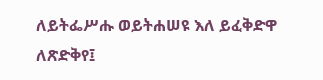ለይትፌሥሑ ወይትሐሠዩ እለ ይፈቅድዋ ለጽድቅየ፤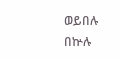ወይበሉ በኵሉ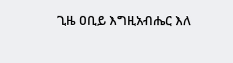ጊዜ ዐቢይ እግዚአብሔር እለ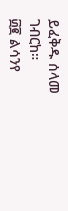ይፈቅዱ ሰላመ ገብርከ።
፴፪ ልሳንየ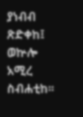ያነብብ ጽድቀከ፤ ወኵሎ አሚረ ስብሐቲከ።